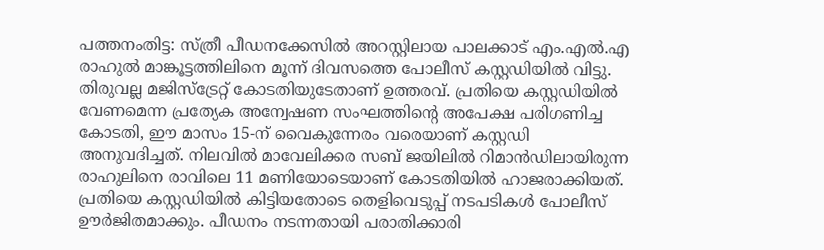പത്തനംതിട്ട: സ്ത്രീ പീഡനക്കേസിൽ അറസ്റ്റിലായ പാലക്കാട് എം.എൽ.എ രാഹുൽ മാങ്കൂട്ടത്തിലിനെ മൂന്ന് ദിവസത്തെ പോലീസ് കസ്റ്റഡിയിൽ വിട്ടു. തിരുവല്ല മജിസ്ട്രേറ്റ് കോടതിയുടേതാണ് ഉത്തരവ്. പ്രതിയെ കസ്റ്റഡിയിൽ വേണമെന്ന പ്രത്യേക അന്വേഷണ സംഘത്തിന്റെ അപേക്ഷ പരിഗണിച്ച കോടതി, ഈ മാസം 15-ന് വൈകുന്നേരം വരെയാണ് കസ്റ്റഡി അനുവദിച്ചത്. നിലവിൽ മാവേലിക്കര സബ് ജയിലിൽ റിമാൻഡിലായിരുന്ന രാഹുലിനെ രാവിലെ 11 മണിയോടെയാണ് കോടതിയിൽ ഹാജരാക്കിയത്.
പ്രതിയെ കസ്റ്റഡിയിൽ കിട്ടിയതോടെ തെളിവെടുപ്പ് നടപടികൾ പോലീസ് ഊർജിതമാക്കും. പീഡനം നടന്നതായി പരാതിക്കാരി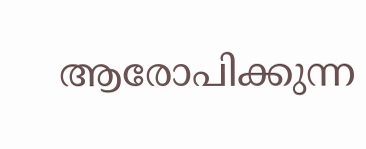ആരോപിക്കുന്ന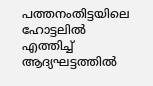പത്തനംതിട്ടയിലെ ഹോട്ടലിൽ എത്തിച്ച് ആദ്യഘട്ടത്തിൽ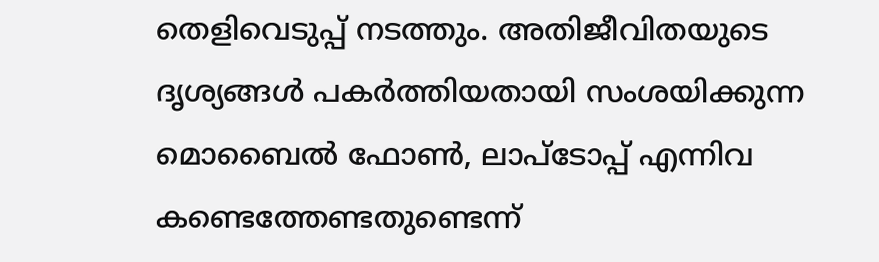തെളിവെടുപ്പ് നടത്തും. അതിജീവിതയുടെ ദൃശ്യങ്ങൾ പകർത്തിയതായി സംശയിക്കുന്ന മൊബൈൽ ഫോൺ, ലാപ്ടോപ്പ് എന്നിവ കണ്ടെത്തേണ്ടതുണ്ടെന്ന്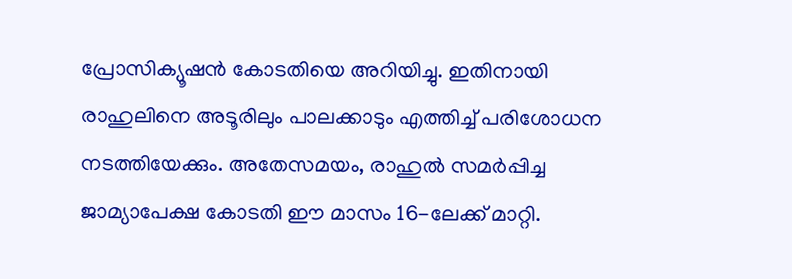പ്രോസിക്യൂഷൻ കോടതിയെ അറിയിച്ചു. ഇതിനായി രാഹുലിനെ അടൂരിലും പാലക്കാടും എത്തിച്ച് പരിശോധന നടത്തിയേക്കും. അതേസമയം, രാഹുൽ സമർപ്പിച്ച ജാമ്യാപേക്ഷ കോടതി ഈ മാസം 16-ലേക്ക് മാറ്റി.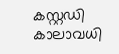കസ്റ്റഡി കാലാവധി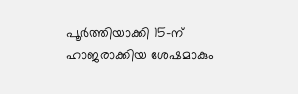പൂർത്തിയാക്കി 15-ന് ഹാജരാക്കിയ ശേഷമാകും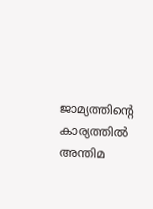ജാമ്യത്തിന്റെ കാര്യത്തിൽ അന്തിമ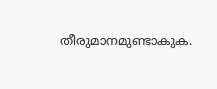തീരുമാനമുണ്ടാകുക.